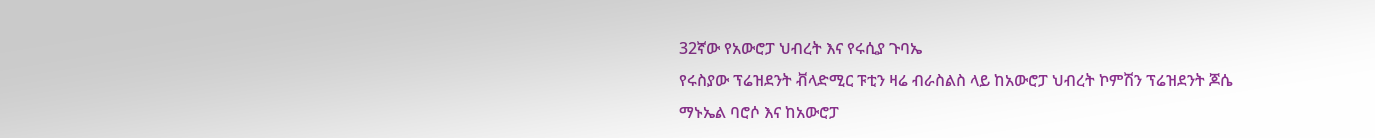32ኛው የአውሮፓ ህብረት እና የሩሲያ ጉባኤ
የሩስያው ፕሬዝደንት ቭላድሚር ፑቲን ዛሬ ብራስልስ ላይ ከአውሮፓ ህብረት ኮምሽን ፕሬዝደንት ጆሴ ማኑኤል ባሮሶ እና ከአውሮፓ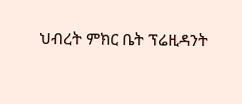ህብረት ምክር ቤት ፕሬዚዳንት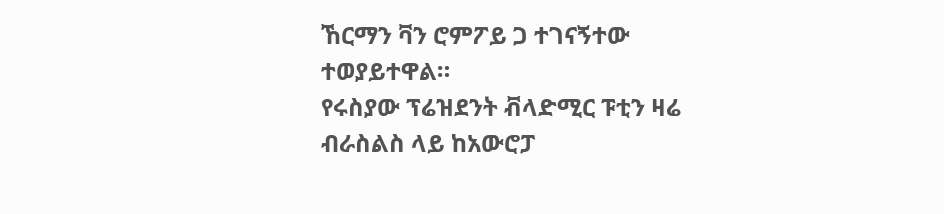ኸርማን ቫን ሮምፖይ ጋ ተገናኝተው ተወያይተዋል።
የሩስያው ፕሬዝደንት ቭላድሚር ፑቲን ዛሬ ብራስልስ ላይ ከአውሮፓ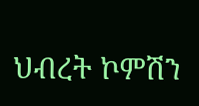ህብረት ኮምሽን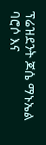ፕሬዝደንት ጆሴ ማኑኤል ባሮሶ እና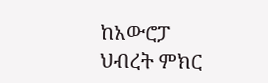ከአውሮፓ ህብረት ምክር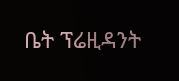ቤት ፕሬዚዳንት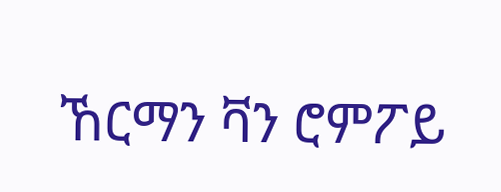ኸርማን ቫን ሮምፖይ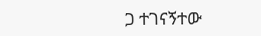ጋ ተገናኝተው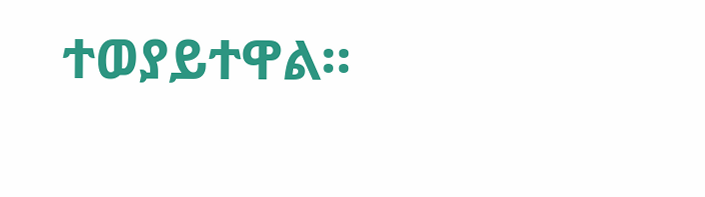ተወያይተዋል።